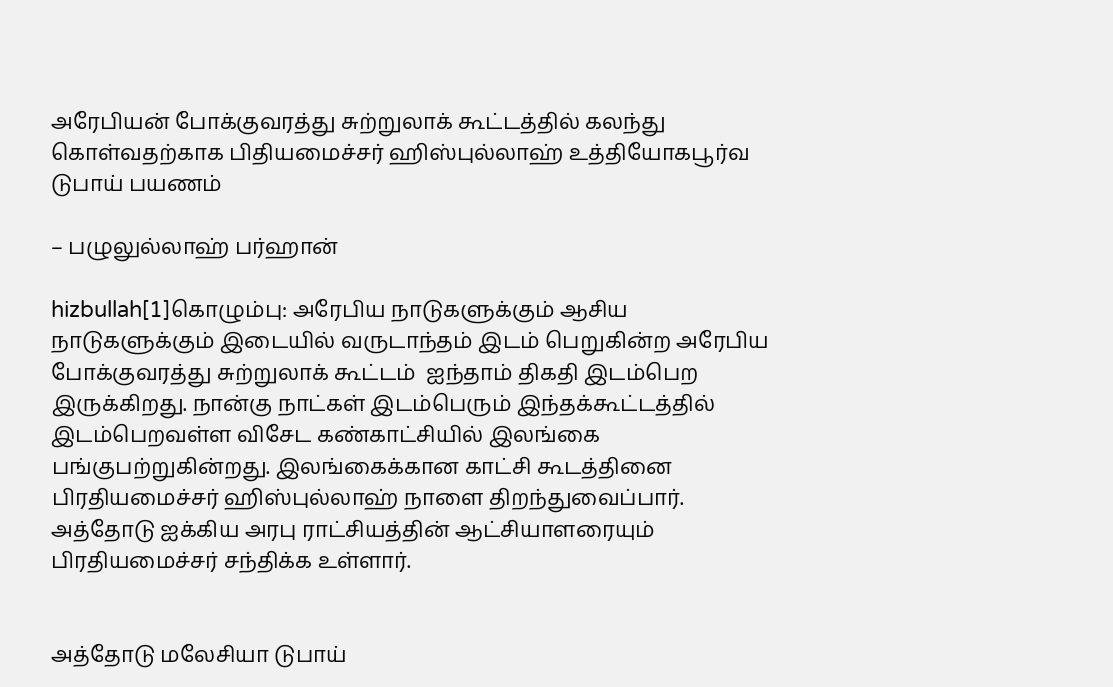அரேபியன் போக்குவரத்து சுற்றுலாக் கூட்டத்தில் கலந்து கொள்வதற்காக பிதியமைச்சர் ஹிஸ்புல்லாஹ் உத்தியோகபூர்வ டுபாய் பயணம்

– பழுலுல்லாஹ் பர்ஹான்

hizbullah[1]கொழும்பு: அரேபிய நாடுகளுக்கும் ஆசிய நாடுகளுக்கும் இடையில் வருடாந்தம் இடம் பெறுகின்ற அரேபிய போக்குவரத்து சுற்றுலாக் கூட்டம்  ஐந்தாம் திகதி இடம்பெற இருக்கிறது. நான்கு நாட்கள் இடம்பெரும் இந்தக்கூட்டத்தில் இடம்பெறவள்ள விசேட கண்காட்சியில் இலங்கை பங்குபற்றுகின்றது. இலங்கைக்கான காட்சி கூடத்தினை பிரதியமைச்சர் ஹிஸ்புல்லாஹ் நாளை திறந்துவைப்பார். அத்தோடு ஐக்கிய அரபு ராட்சியத்தின் ஆட்சியாளரையும் பிரதியமைச்சர் சந்திக்க உள்ளார்.


அத்தோடு மலேசியா டுபாய்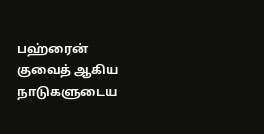பஹ்ரைன் குவைத் ஆகிய நாடுகளுடைய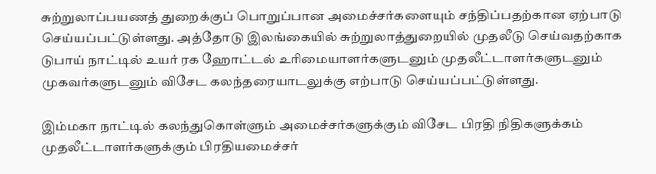சுற்றுலாப்பயணத் துறைக்குப் பொறுப்பான அமைச்சர்களையும் சந்திப்பதற்கான ஏற்பாடு செய்யப்பட்டுள்ளது. அத்தோடு இலங்கையில் சுற்றுலாத்துறையில் முதலீடு செய்வதற்காக டுபாய் நாட்டில் உயர் ரக ஹோட்டல் உரிமையாளர்களுடனும் முதலீட்டாளர்களுடனும் முகவர்களுடனும் விசேட கலந்தரையாடலுக்கு எற்பாடு செய்யப்பட்டுள்ளது.

இம்மகா நாட்டில் கலந்துகொள்ளும் அமைச்சர்களுக்கும் விசேட பிரதி நிதிகளுக்கம் முதலீட்டாளர்களுக்கும் பிரதியமைச்சர்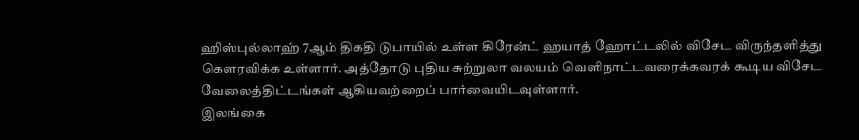ஹிஸ்புல்லாஹ் 7ஆம் திகதி டுபாயில் உள்ள கிரேன்ட் ஹயாத் ஹோட்டலில் விசேட விருந்தளித்து கௌரவிக்க உள்ளார். அத்தோடு புதிய சுற்றுலா வலயம் வெளிநாட்டவரைக்கவரக் கூடிய விசேட வேலைத்திட்டங்கள் ஆகியவற்றைப் பார்வையிடவுள்ளார்.
இலங்கை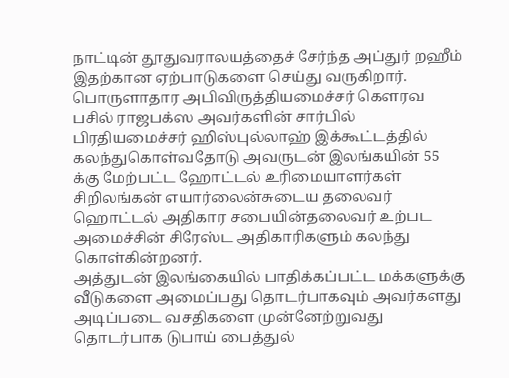நாட்டின் தூதுவராலயத்தைச் சேர்ந்த அப்துர் றஹீம் இதற்கான ஏற்பாடுகளை செய்து வருகிறார். பொருளாதார அபிவிருத்தியமைச்சர் கௌரவ பசில் ராஜபக்ஸ அவர்களின் சார்பில் பிரதியமைச்சர் ஹிஸ்புல்லாஹ் இக்கூட்டத்தில் கலந்துகொள்வதோடு அவருடன் இலங்கயின் 55 க்கு மேற்பட்ட ஹோட்டல் உரிமையாளர்கள் சிறிலங்கன் எயார்லைன்சுடைய தலைவர் ஹொட்டல் அதிகார சபையின்தலைவர் உற்பட அமைச்சின் சிரேஸ்ட அதிகாரிகளும் கலந்து கொள்கின்றனர்.
அத்துடன் இலங்கையில் பாதிக்கப்பட்ட மக்களுக்கு வீடுகளை அமைப்பது தொடர்பாகவும் அவர்களது அடிப்படை வசதிகளை முன்னேற்றுவது தொடர்பாக டுபாய் பைத்துல்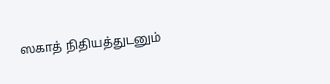ஸகாத் நிதியத்துடனும்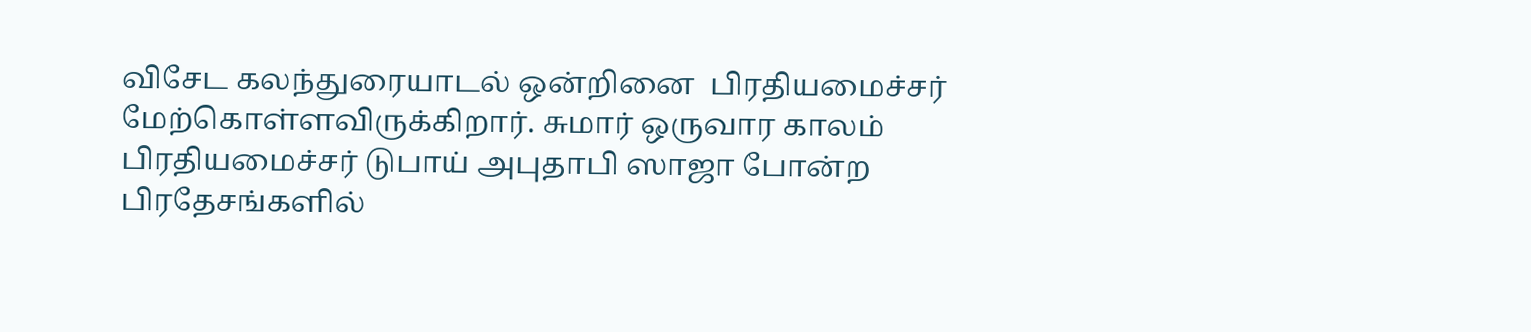விசேட கலந்துரையாடல் ஒன்றினை  பிரதியமைச்சர் மேற்கொள்ளவிருக்கிறார். சுமார் ஒருவார காலம் பிரதியமைச்சர் டுபாய் அபுதாபி ஸாஜா போன்ற பிரதேசங்களில்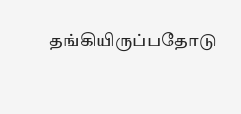தங்கியிருப்பதோடு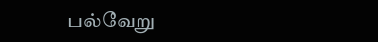பல்வேறு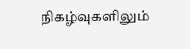நிகழ்வுகளிலும்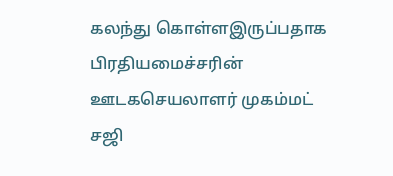கலந்து கொள்ளஇருப்பதாக பிரதியமைச்சரின் ஊடகசெயலாளர் முகம்மட் சஜி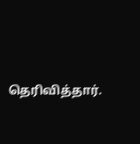தெரிவித்தார்.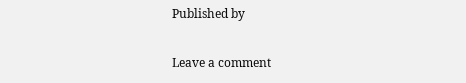Published by

Leave a comment